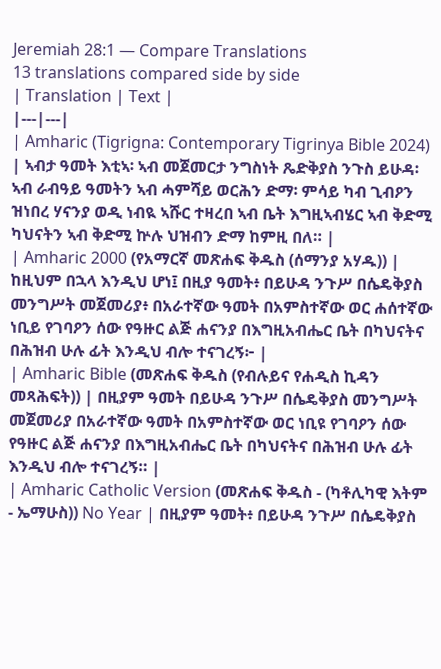Jeremiah 28:1 — Compare Translations
13 translations compared side by side
| Translation | Text |
|---|---|
| Amharic (Tigrigna: Contemporary Tigrinya Bible 2024) | ኣብታ ዓመት እቲኣ፡ ኣብ መጀመርታ ንግስነት ጼድቅያስ ንጉስ ይሁዳ፡ ኣብ ራብዓይ ዓመትን ኣብ ሓምሻይ ወርሕን ድማ፡ ምሳይ ካብ ጊብዖን ዝነበረ ሃናንያ ወዲ ነብዪ ኣሹር ተዛረበ ኣብ ቤት እግዚኣብሄር ኣብ ቅድሚ ካህናትን ኣብ ቅድሚ ኵሉ ህዝብን ድማ ከምዚ በለ። |
| Amharic 2000 (የአማርኛ መጽሐፍ ቅዱስ (ሰማንያ አሃዱ)) | ከዚህም በኋላ እንዲህ ሆነ፤ በዚያ ዓመት፥ በይሁዳ ንጉሥ በሴዴቅያስ መንግሥት መጀመሪያ፥ በአራተኛው ዓመት በአምስተኛው ወር ሐሰተኛው ነቢይ የገባዖን ሰው የዓዙር ልጅ ሐናንያ በእግዚአብሔር ቤት በካህናትና በሕዝብ ሁሉ ፊት እንዲህ ብሎ ተናገረኝ፦ |
| Amharic Bible (መጽሐፍ ቅዱስ (የብሉይና የሐዲስ ኪዳን መጻሕፍት)) | በዚያም ዓመት በይሁዳ ንጉሥ በሴዴቅያስ መንግሥት መጀመሪያ በአራተኛው ዓመት በአምስተኛው ወር ነቢዩ የገባዖን ሰው የዓዙር ልጅ ሐናንያ በእግዚአብሔር ቤት በካህናትና በሕዝብ ሁሉ ፊት እንዲህ ብሎ ተናገረኝ። |
| Amharic Catholic Version (መጽሐፍ ቅዱስ - (ካቶሊካዊ እትም - ኤማሁስ)) No Year | በዚያም ዓመት፥ በይሁዳ ንጉሥ በሴዴቅያስ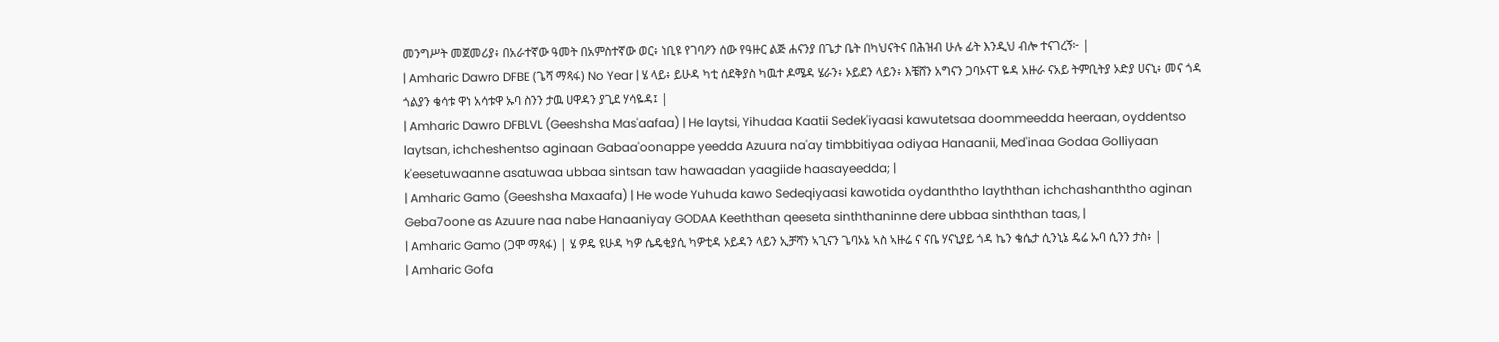መንግሥት መጀመሪያ፥ በአራተኛው ዓመት በአምስተኛው ወር፥ ነቢዩ የገባዖን ሰው የዓዙር ልጅ ሐናንያ በጌታ ቤት በካህናትና በሕዝብ ሁሉ ፊት እንዲህ ብሎ ተናገረኝ፦ |
| Amharic Dawro DFBE (ጌሻ ማጻፋ) No Year | ሄ ላይ፥ ይሁዳ ካቲ ሰደቅያስ ካዉተ ዶሜዳ ሄራን፥ ኦይደን ላይን፥ እቼሸን አግናን ጋባኦናፐ ዬዳ አዙራ ናአይ ትምቢትያ ኦድያ ሀናኒ፥ መና ጎዳ ጎልያን ቄሳቱ ዋነ አሳቱዋ ኡባ ስንን ታዉ ሀዋዳን ያጊደ ሃሳዬዳ፤ |
| Amharic Dawro DFBLVL (Geeshsha Mas'aafaa) | He laytsi, Yihudaa Kaatii Sedek'iyaasi kawutetsaa doommeedda heeraan, oyddentso laytsan, ichcheshentso aginaan Gabaa'oonappe yeedda Azuura na'ay timbbitiyaa odiyaa Hanaanii, Med'inaa Godaa Golliyaan k'eesetuwaanne asatuwaa ubbaa sintsan taw hawaadan yaagiide haasayeedda; |
| Amharic Gamo (Geeshsha Maxaafa) | He wode Yuhuda kawo Sedeqiyaasi kawotida oydanththo layththan ichchashanththo aginan Geba7oone as Azuure naa nabe Hanaaniyay GODAA Keeththan qeeseta sinththaninne dere ubbaa sinththan taas, |
| Amharic Gamo (ጋሞ ማጻፋ) | ሄ ዎዴ ዩሁዳ ካዎ ሴዴቂያሲ ካዎቲዳ ኦይዳን ላይን ኢቻሻን ኣጊናን ጌባኦኔ ኣስ ኣዙሬ ና ናቤ ሃናኒያይ ጎዳ ኬን ቄሴታ ሲንኒኔ ዴሬ ኡባ ሲንን ታስ፥ |
| Amharic Gofa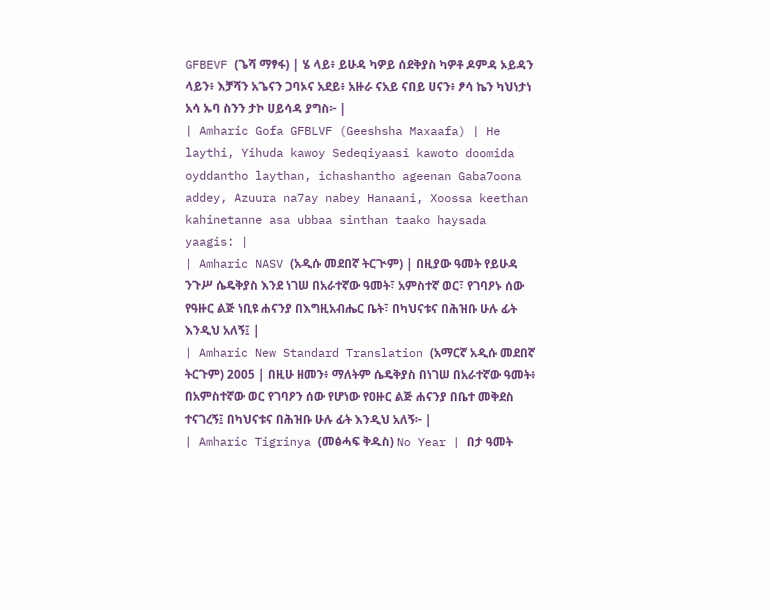GFBEVF (ጌሻ ማፃፋ) | ሄ ላይ፥ ይሁዳ ካዎይ ሰደቅያስ ካዎቶ ዶምዳ ኦይዳን ላይን፥ እቻሻን አጌናን ጋባኦና አደይ፥ አዙራ ናአይ ናበይ ሀናን፥ ፆሳ ኬን ካህነታነ አሳ ኡባ ስንን ታኮ ሀይሳዳ ያግስ፦ |
| Amharic Gofa GFBLVF (Geeshsha Maxaafa) | He laythi, Yihuda kawoy Sedeqiyaasi kawoto doomida oyddantho laythan, ichashantho ageenan Gaba7oona addey, Azuura na7ay nabey Hanaani, Xoossa keethan kahinetanne asa ubbaa sinthan taako haysada yaagis: |
| Amharic NASV (አዲሱ መደበኛ ትርጒም) | በዚያው ዓመት የይሁዳ ንጉሥ ሴዴቅያስ እንደ ነገሠ በአራተኛው ዓመት፣ አምስተኛ ወር፣ የገባዖኑ ሰው የዓዙር ልጅ ነቢዩ ሐናንያ በእግዚአብሔር ቤት፣ በካህናቱና በሕዝቡ ሁሉ ፊት እንዲህ አለኝ፤ |
| Amharic New Standard Translation (አማርኛ አዲሱ መደበኛ ትርጉም) 2005 | በዚሁ ዘመን፥ ማለትም ሴዴቅያስ በነገሠ በአራተኛው ዓመት፥ በአምስተኛው ወር የገባዖን ሰው የሆነው የዐዙር ልጅ ሐናንያ በቤተ መቅደስ ተናገረኝ፤ በካህናቱና በሕዝቡ ሁሉ ፊት እንዲህ አለኝ፦ |
| Amharic Tigrinya (መፅሓፍ ቅዱስ) No Year | በታ ዓመት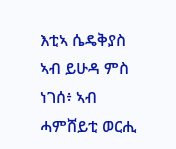እቲኣ ሴዴቅያስ ኣብ ይሁዳ ምስ ነገሰ፥ ኣብ ሓምሸይቲ ወርሒ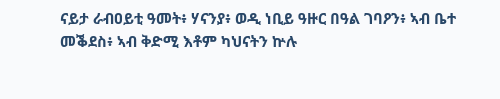ናይታ ራብዐይቲ ዓመት፥ ሃናንያ፥ ወዲ ነቢይ ዓዙር በዓል ገባዖን፥ ኣብ ቤተ መቕደስ፥ ኣብ ቅድሚ እቶም ካህናትን ኵሉ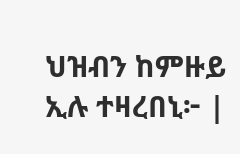ህዝብን ከምዙይ ኢሉ ተዛረበኒ፦ |